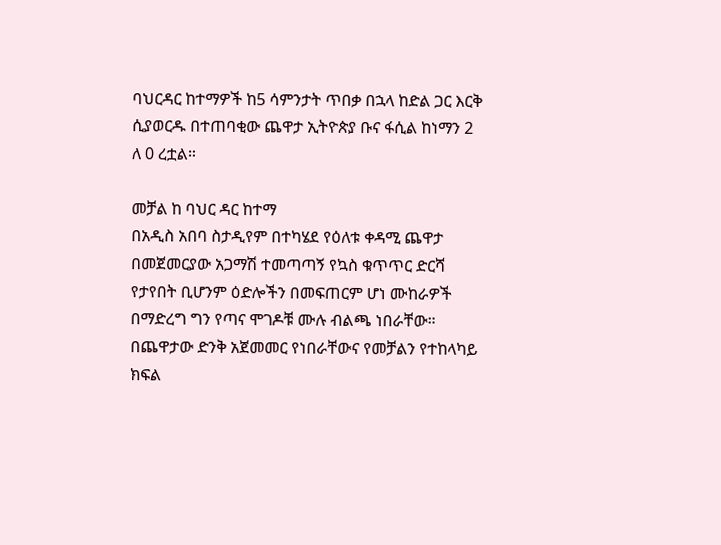ባህርዳር ከተማዎች ከ5 ሳምንታት ጥበቃ በኋላ ከድል ጋር እርቅ ሲያወርዱ በተጠባቂው ጨዋታ ኢትዮጵያ ቡና ፋሲል ከነማን 2 ለ 0 ረቷል።

መቻል ከ ባህር ዳር ከተማ
በአዲስ አበባ ስታዲየም በተካሄደ የዕለቱ ቀዳሚ ጨዋታ በመጀመርያው አጋማሽ ተመጣጣኝ የኳስ ቁጥጥር ድርሻ የታየበት ቢሆንም ዕድሎችን በመፍጠርም ሆነ ሙከራዎች በማድረግ ግን የጣና ሞገዶቹ ሙሉ ብልጫ ነበራቸው።
በጨዋታው ድንቅ አጀመመር የነበራቸውና የመቻልን የተከላካይ ክፍል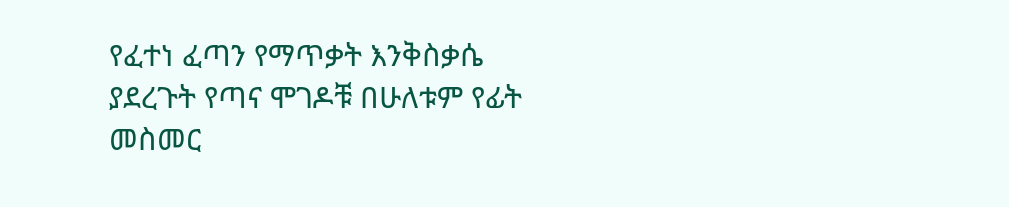የፈተነ ፈጣን የማጥቃት እንቅስቃሴ ያደረጉት የጣና ሞገዶቹ በሁለቱም የፊት መስመር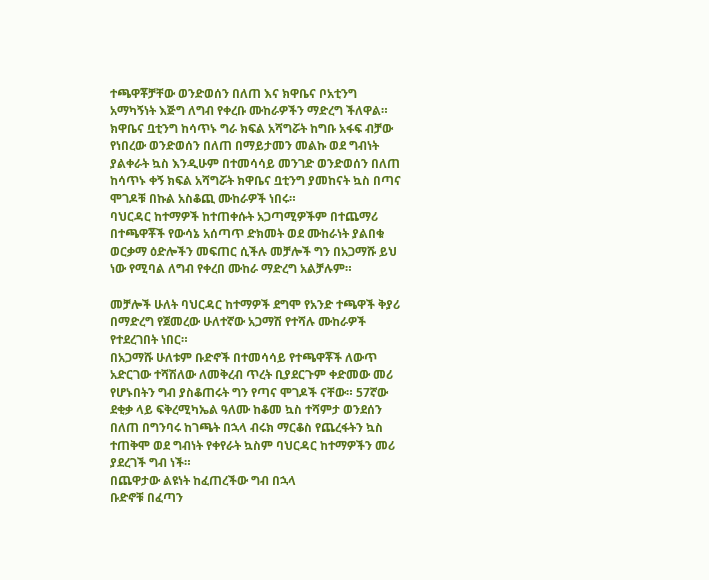ተጫዋቾቻቸው ወንድወሰን በለጠ እና ክዋቤና ቦአቲንግ አማካኝነት እጅግ ለግብ የቀረቡ ሙከራዎችን ማድረግ ችለዋል። ክዋቤና ቧቲንግ ከሳጥኑ ግራ ክፍል አሻግሯት ከግቡ አፋፍ ብቻው የነበረው ወንድወሰን በለጠ በማይታመን መልኩ ወደ ግብነት ያልቀራት ኳስ እንዲሁም በተመሳሳይ መንገድ ወንድወሰን በለጠ ከሳጥኑ ቀኝ ክፍል አሻግሯት ክዋቤና ቧቲንግ ያመከናት ኳስ በጣና ሞገዶቹ በኩል አስቆጪ ሙከራዎች ነበሩ።
ባህርዳር ከተማዎች ከተጠቀሱት አጋጣሚዎችም በተጨማሪ በተጫዋቾች የውሳኔ አሰጣጥ ድክመት ወደ ሙከራነት ያልበቁ ወርቃማ ዕድሎችን መፍጠር ሲችሉ መቻሎች ግን በአጋማሹ ይህ ነው የሚባል ለግብ የቀረበ ሙከራ ማድረግ አልቻሉም።

መቻሎች ሁለት ባህርዳር ከተማዎች ደግሞ የአንድ ተጫዋች ቅያሪ በማድረግ የጀመረው ሁለተኛው አጋማሽ የተሻሉ ሙከራዎች የተደረገበት ነበር።
በአጋማሹ ሁለቱም ቡድኖች በተመሳሳይ የተጫዋቾች ለውጥ አድርገው ተሻሽለው ለመቅረብ ጥረት ቢያደርጉም ቀድመው መሪ የሆኑበትን ግብ ያስቆጠሩት ግን የጣና ሞገዶች ናቸው። 57ኛው ደቂቃ ላይ ፍቅረሚካኤል ዓለሙ ከቆመ ኳስ ተሻምታ ወንደሰን በለጠ በግንባሩ ከገጫት በኋላ ብሩክ ማርቆስ የጨረፋትን ኳስ ተጠቅሞ ወደ ግብነት የቀየራት ኳስም ባህርዳር ከተማዎችን መሪ ያደረገች ግብ ነች።
በጨዋታው ልዩነት ከፈጠረችው ግብ በኋላ
ቡድኖቹ በፈጣን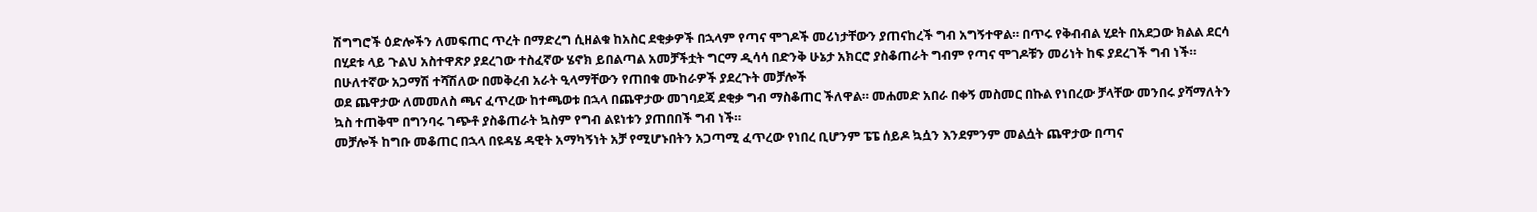ሽግግሮች ዕድሎችን ለመፍጠር ጥረት በማድረግ ሲዘልቁ ከአስር ደቂቃዎች በኋላም የጣና ሞገዶች መሪነታቸውን ያጠናከረች ግብ አግኝተዋል። በጥሩ የቅብብል ሂደት በአደጋው ክልል ደርሳ በሂደቱ ላይ ጉልህ አስተዋጽዖ ያደረገው ተስፈኛው ሄኖክ ይበልጣል አመቻችቷት ግርማ ዲሳሳ በድንቅ ሁኔታ አክርሮ ያስቆጠራት ግብም የጣና ሞገዶቹን መሪነት ከፍ ያደረገች ግብ ነች።
በሁለተኛው አጋማሽ ተሻሽለው በመቅረብ አራት ዒላማቸውን የጠበቁ ሙከራዎች ያደረጉት መቻሎች
ወደ ጨዋታው ለመመለስ ጫና ፈጥረው ከተጫወቱ በኋላ በጨዋታው መገባደጃ ደቂቃ ግብ ማስቆጠር ችለዋል። መሐመድ አበራ በቀኝ መስመር በኩል የነበረው ቻላቸው መንበሩ ያሻማለትን ኳስ ተጠቅሞ በግንባሩ ገጭቶ ያስቆጠራት ኳስም የግብ ልዩነቱን ያጠበበች ግብ ነች።
መቻሎች ከግቡ መቆጠር በኋላ በዩዳሄ ዳዊት አማካኝነት አቻ የሚሆኑበትን አጋጣሚ ፈጥረው የነበረ ቢሆንም ፔፔ ሰይዶ ኳሷን እንደምንም መልሷት ጨዋታው በጣና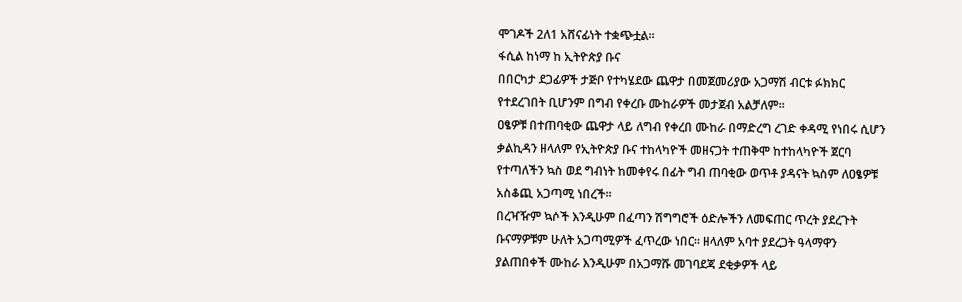ሞገዶች 2ለ1 አሸናፊነት ተቋጭቷል።
ፋሲል ከነማ ከ ኢትዮጵያ ቡና
በበርካታ ደጋፊዎች ታጅቦ የተካሄደው ጨዋታ በመጀመሪያው አጋማሽ ብርቱ ፉክክር የተደረገበት ቢሆንም በግብ የቀረቡ ሙከራዎች መታጀብ አልቻለም።
ዐፄዎቹ በተጠባቂው ጨዋታ ላይ ለግብ የቀረበ ሙከራ በማድረግ ረገድ ቀዳሚ የነበሩ ሲሆን ቃልኪዳን ዘላለም የኢትዮጵያ ቡና ተከላካዮች መዘናጋት ተጠቅሞ ከተከላካዮች ጀርባ የተጣለችን ኳስ ወደ ግብነት ከመቀየሩ በፊት ግብ ጠባቂው ወጥቶ ያዳናት ኳስም ለዐፄዎቹ አስቆጪ አጋጣሚ ነበረች።
በረዣዥም ኳሶች እንዲሁም በፈጣን ሽግግሮች ዕድሎችን ለመፍጠር ጥረት ያደረጉት ቡናማዎቹም ሁለት አጋጣሚዎች ፈጥረው ነበር። ዘላለም አባተ ያደረጋት ዓላማዋን ያልጠበቀች ሙከራ እንዲሁም በአጋማሹ መገባደጃ ደቂቃዎች ላይ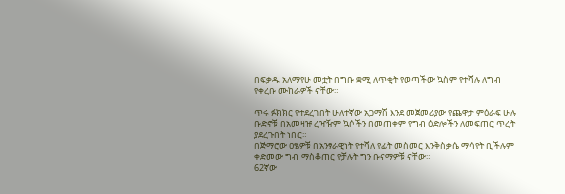በፍቃዱ አለማየሁ መቷት በግቡ ቋሚ ለጥቂት የወጣችው ኳስም የተሻሉ ለግብ የቀረቡ ሙከራዎች ናቸው።

ጥሩ ፉክክር የተደረገበት ሁለተኛው አጋማሽ እንደ መጀመሪያው የጨዋታ ምዕራፍ ሁሉ ቡድኖቹ በአመዛዡ ረዣዥም ኳሶችን በመጠቀም የግብ ዕድሎችን ለመፍጠር ጥረት ያደረጉበት ነበር።
በጅማሮው ዐፄዎቹ በአንፃራዊነት የተሻለ የፊት መስመር እንቅስቃሴ ማሳየት ቢችሉም ቀድመው ግብ ማስቆጠር የቻሉት ግን ቡናማዎቹ ናቸው።
62ኛው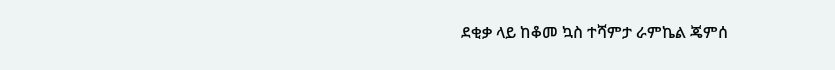ደቂቃ ላይ ከቆመ ኳስ ተሻምታ ራምኬል ጄምሰ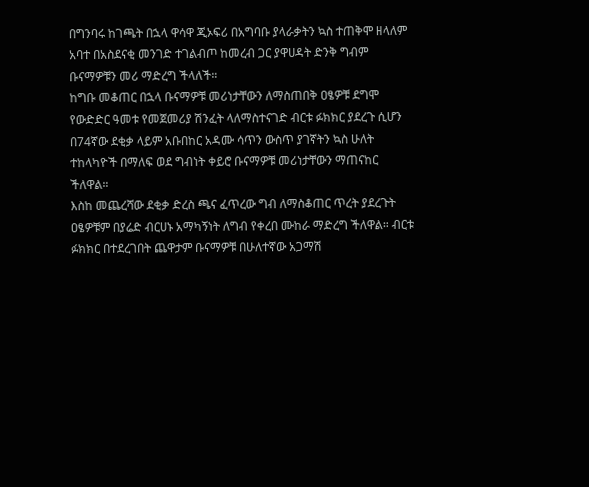በግንባሩ ከገጫት በኋላ ዋሳዋ ጂኦፍሪ በአግባቡ ያላራቃትን ኳስ ተጠቅሞ ዘላለም አባተ በአስደናቂ መንገድ ተገልብጦ ከመረብ ጋር ያዋሀዳት ድንቅ ግብም ቡናማዎቹን መሪ ማድረግ ችላለች።
ከግቡ መቆጠር በኋላ ቡናማዎቹ መሪነታቸውን ለማስጠበቅ ዐፄዎቹ ደግሞ የውድድር ዓመቱ የመጀመሪያ ሽንፈት ላለማስተናገድ ብርቱ ፉክክር ያደረጉ ሲሆን በ74ኛው ደቂቃ ላይም አቡበከር አዳሙ ሳጥን ውስጥ ያገኛትን ኳስ ሁለት ተከላካዮች በማለፍ ወደ ግብነት ቀይሮ ቡናማዎቹ መሪነታቸውን ማጠናከር ችለዋል።
እስከ መጨረሻው ደቂቃ ድረስ ጫና ፈጥረው ግብ ለማስቆጠር ጥረት ያደረጉት ዐፄዎቹም በያሬድ ብርሀኑ አማካኝነት ለግብ የቀረበ ሙከራ ማድረግ ችለዋል። ብርቱ ፉክክር በተደረገበት ጨዋታም ቡናማዎቹ በሁለተኛው አጋማሽ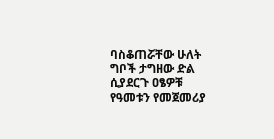ባስቆጠሯቸው ሁለት ግቦች ታግዘው ድል ሲያደርጉ ዐፄዎቹ የዓመቱን የመጀመሪያ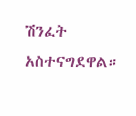ሽንፈት አስተናግደዋል።